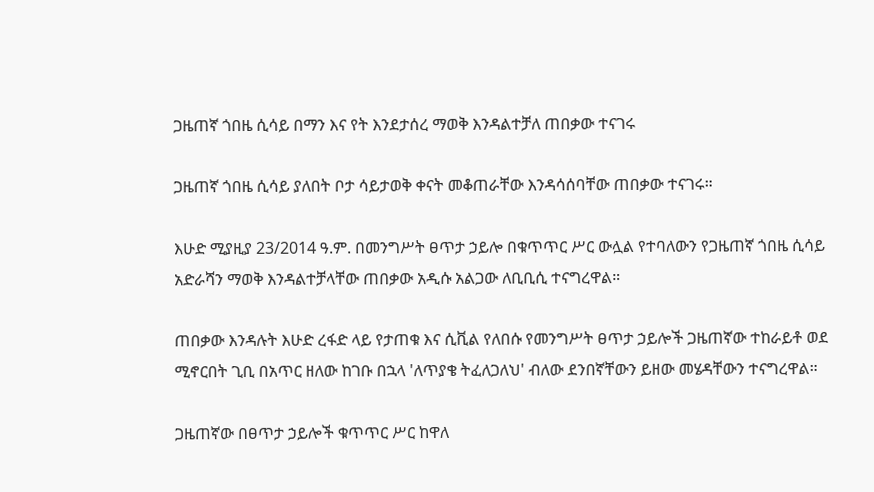ጋዜጠኛ ጎበዜ ሲሳይ በማን እና የት እንደታሰረ ማወቅ እንዳልተቻለ ጠበቃው ተናገሩ

ጋዜጠኛ ጎበዜ ሲሳይ ያለበት ቦታ ሳይታወቅ ቀናት መቆጠራቸው እንዳሳሰባቸው ጠበቃው ተናገሩ።

እሁድ ሚያዚያ 23/2014 ዓ.ም. በመንግሥት ፀጥታ ኃይሎ በቁጥጥር ሥር ውሏል የተባለውን የጋዜጠኛ ጎበዜ ሲሳይ አድራሻን ማወቅ እንዳልተቻላቸው ጠበቃው አዲሱ አልጋው ለቢቢሲ ተናግረዋል።

ጠበቃው እንዳሉት እሁድ ረፋድ ላይ የታጠቁ እና ሲቪል የለበሱ የመንግሥት ፀጥታ ኃይሎች ጋዜጠኛው ተከራይቶ ወደ ሚኖርበት ጊቢ በአጥር ዘለው ከገቡ በኋላ 'ለጥያቄ ትፈለጋለህ' ብለው ደንበኛቸውን ይዘው መሄዳቸውን ተናግረዋል።

ጋዜጠኛው በፀጥታ ኃይሎች ቁጥጥር ሥር ከዋለ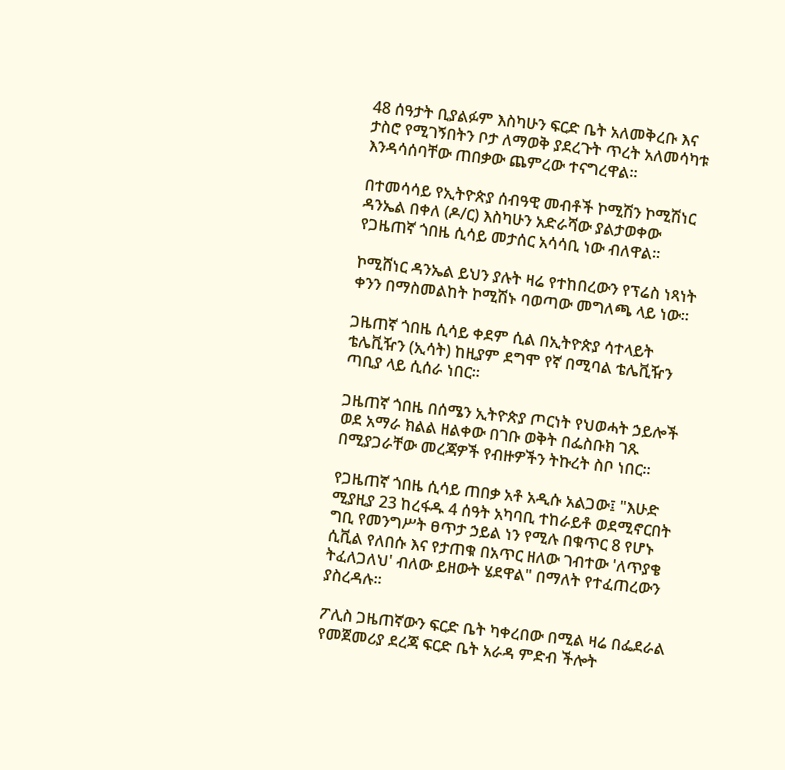48 ሰዓታት ቢያልፉም እስካሁን ፍርድ ቤት አለመቅረቡ እና ታስሮ የሚገኝበትን ቦታ ለማወቅ ያደረጉት ጥረት አለመሳካቱ እንዳሳሰባቸው ጠበቃው ጨምረው ተናግረዋል።

በተመሳሳይ የኢትዮጵያ ሰብዓዊ መብቶች ኮሚሽን ኮሚሽነር ዳንኤል በቀለ (ዶ/ር) እስካሁን አድራሻው ያልታወቀው የጋዜጠኛ ጎበዜ ሲሳይ መታሰር አሳሳቢ ነው ብለዋል።

ኮሚሸነር ዳንኤል ይህን ያሉት ዛሬ የተከበረውን የፕሬስ ነጻነት ቀንን በማስመልከት ኮሚሽኑ ባወጣው መግለጫ ላይ ነው።

ጋዜጠኛ ጎበዜ ሲሳይ ቀደም ሲል በኢትዮጵያ ሳተላይት ቴሌቪዥን (ኢሳት) ከዚያም ደግሞ የኛ በሚባል ቴሌቪዥን ጣቢያ ላይ ሲሰራ ነበር።

ጋዜጠኛ ጎበዜ በሰሜን ኢትዮጵያ ጦርነት የህወሓት ኃይሎች ወደ አማራ ክልል ዘልቀው በገቡ ወቅት በፌስቡክ ገጹ በሚያጋራቸው መረጃዎች የብዙዎችን ትኩረት ስቦ ነበር።

የጋዜጠኛ ጎበዜ ሲሳይ ጠበቃ አቶ አዲሱ አልጋው፤ "እሁድ ሚያዚያ 23 ከረፋዱ 4 ሰዓት አካባቢ ተከራይቶ ወደሚኖርበት ግቢ የመንግሥት ፀጥታ ኃይል ነን የሚሉ በቁጥር 8 የሆኑ ሲቪል የለበሱ እና የታጠቁ በአጥር ዘለው ገብተው 'ለጥያቄ ትፈለጋለህ' ብለው ይዘውት ሄደዋል" በማለት የተፈጠረውን ያስረዳሉ።

ፖሊስ ጋዜጠኛውን ፍርድ ቤት ካቀረበው በሚል ዛሬ በፌደራል የመጀመሪያ ደረጃ ፍርድ ቤት አራዳ ምድብ ችሎት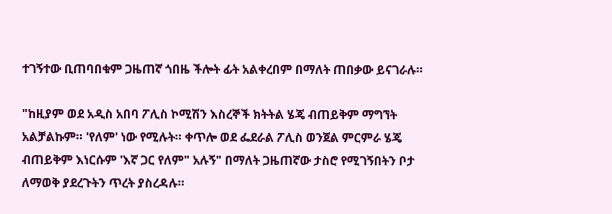ተገኝተው ቢጠባበቁም ጋዜጠኛ ጎበዜ ችሎት ፊት አልቀረበም በማለት ጠበቃው ይናገራሉ።

"ከዚያም ወደ አዲስ አበባ ፖሊስ ኮሚሽን እስረኞች ክትትል ሄጄ ብጠይቅም ማግኘት አልቻልኩም። 'የለም' ነው የሚሉት። ቀጥሎ ወደ ፌደራል ፖሊስ ወንጀል ምርምራ ሄጄ ብጠይቅም እነርሱም 'እኛ ጋር የለም" አሉኝ" በማለት ጋዜጠኛው ታስሮ የሚገኝበትን ቦታ ለማወቅ ያደረጉትን ጥረት ያስረዳሉ።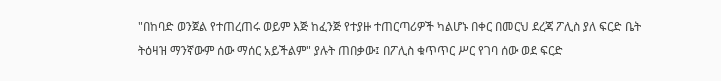"በከባድ ወንጀል የተጠረጠሩ ወይም እጅ ከፈንጅ የተያዙ ተጠርጣሪዎች ካልሆኑ በቀር በመርህ ደረጃ ፖሊስ ያለ ፍርድ ቤት ትዕዛዝ ማንኛውም ሰው ማሰር አይችልም" ያሉት ጠበቃው፤ በፖሊስ ቁጥጥር ሥር የገባ ሰው ወደ ፍርድ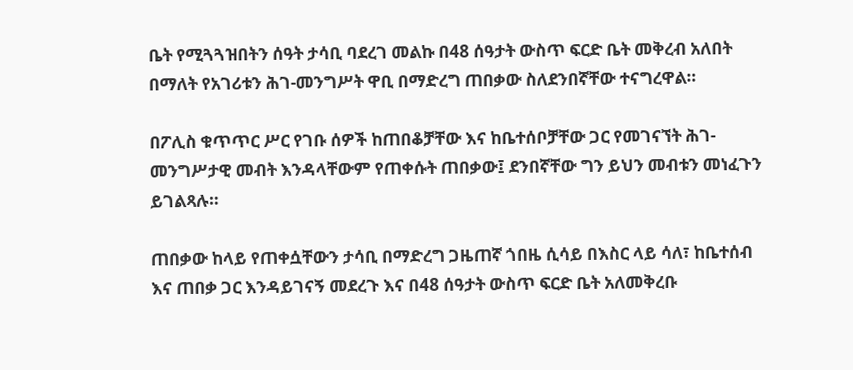ቤት የሚጓጓዝበትን ሰዓት ታሳቢ ባደረገ መልኩ በ48 ሰዓታት ውስጥ ፍርድ ቤት መቅረብ አለበት በማለት የአገሪቱን ሕገ-መንግሥት ዋቢ በማድረግ ጠበቃው ስለደንበኛቸው ተናግረዋል።

በፖሊስ ቁጥጥር ሥር የገቡ ሰዎች ከጠበቆቻቸው እና ከቤተሰቦቻቸው ጋር የመገናኘት ሕገ-መንግሥታዊ መብት እንዳላቸውም የጠቀሱት ጠበቃው፤ ደንበኛቸው ግን ይህን መብቱን መነፈጉን ይገልጻሉ።

ጠበቃው ከላይ የጠቀሷቸውን ታሳቢ በማድረግ ጋዜጠኛ ጎበዜ ሲሳይ በእስር ላይ ሳለ፣ ከቤተሰብ እና ጠበቃ ጋር እንዳይገናኝ መደረጉ እና በ48 ሰዓታት ውስጥ ፍርድ ቤት አለመቅረቡ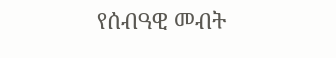የሰብዓዊ መብት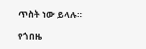ጥስት ነው ይላሉ።

የጎበዜ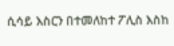ሲሳይ እስርን በተመለከተ ፖሊስ እስከ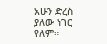አሁን ድረስ ያለው ነገር የለም።